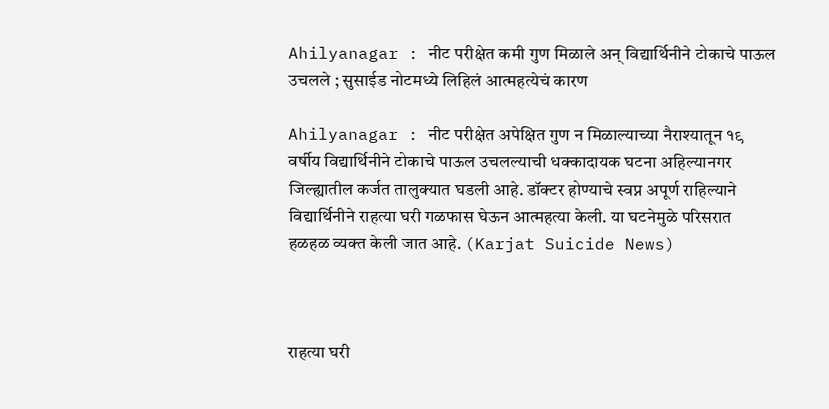Ahilyanagar : नीट परीक्षेत कमी गुण मिळाले अन् विद्यार्थिनीने टोकाचे पाऊल उचलले ; सुसाईड नोटमध्ये लिहिलं आत्महत्येचं कारण

Ahilyanagar : नीट परीक्षेत अपेक्षित गुण न मिळाल्याच्या नैराश्यातून १९ वर्षीय विद्यार्थिनीने टोकाचे पाऊल उचलल्याची धक्कादायक घटना अहिल्यानगर जिल्ह्यातील कर्जत तालुक्यात घडली आहे. डॉक्टर होण्याचे स्वप्न अपूर्ण राहिल्याने विद्यार्थिनीने राहत्या घरी गळफास घेऊन आत्महत्या केली. या घटनेमुळे परिसरात हळहळ व्यक्त केली जात आहे. (Karjat Suicide News)



राहत्या घरी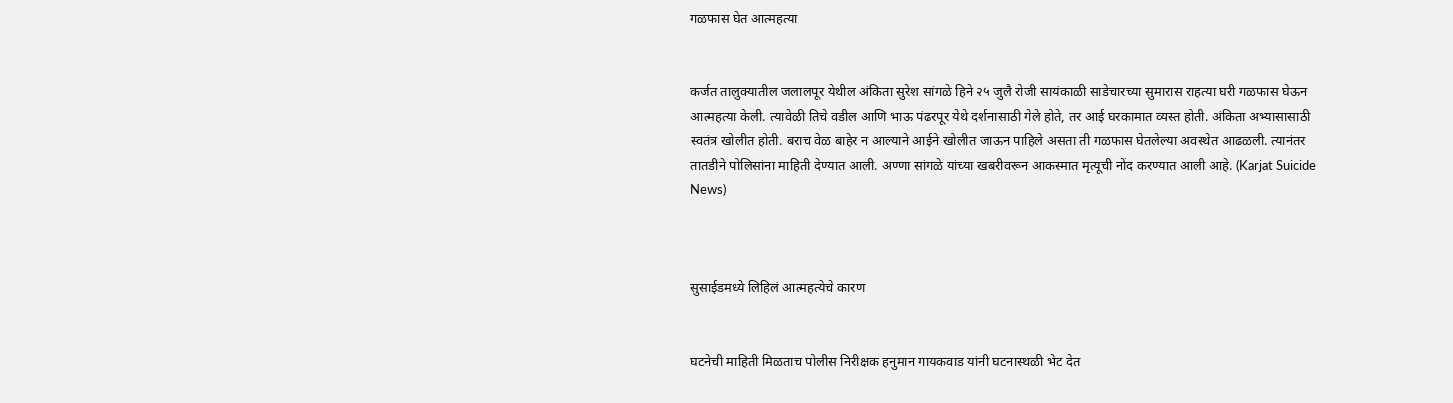गळफास घेत आत्महत्या


कर्जत तालुक्यातील जलालपूर येथील अंकिता सुरेश सांगळे हिने २५ जुलै रोजी सायंकाळी साडेचारच्या सुमारास राहत्या घरी गळफास घेऊन आत्महत्या केली. त्यावेळी तिचे वडील आणि भाऊ पंढरपूर येथे दर्शनासाठी गेले होते, तर आई घरकामात व्यस्त होती. अंकिता अभ्यासासाठी स्वतंत्र खोलीत होती. बराच वेळ बाहेर न आल्याने आईने खोलीत जाऊन पाहिले असता ती गळफास घेतलेल्या अवस्थेत आढळली. त्यानंतर तातडीने पोलिसांना माहिती देण्यात आली. अण्णा सांगळे यांच्या खबरीवरून आकस्मात मृत्यूची नोंद करण्यात आली आहे. (Karjat Suicide News)



सुसाईडमध्ये लिहिलं आत्महत्येचे कारण


घटनेची माहिती मिळताच पोलीस निरीक्षक हनुमान गायकवाड यांनी घटनास्थळी भेट देत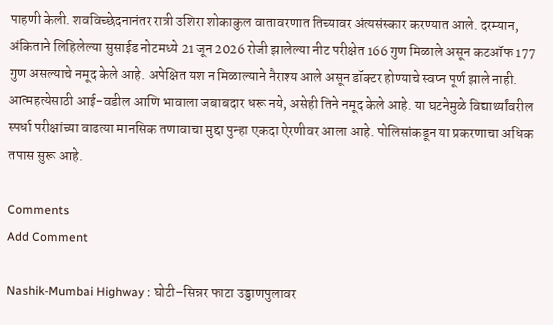पाहणी केली. शवविच्छेदनानंतर रात्री उशिरा शोकाकुल वातावरणात तिच्यावर अंत्यसंस्कार करण्यात आले. दरम्यान, अंकिताने लिहिलेल्या सुसाईड नोटमध्ये 21 जून 2026 रोजी झालेल्या नीट परीक्षेत 166 गुण मिळाले असून कटऑफ 177 गुण असल्याचे नमूद केले आहे. अपेक्षित यश न मिळाल्याने नैराश्य आले असून डॉक्टर होण्याचे स्वप्न पूर्ण झाले नाही. आत्महत्येसाठी आई-वडील आणि भावाला जबाबदार धरू नये, असेही तिने नमूद केले आहे. या घटनेमुळे विद्यार्थ्यांवरील स्पर्धा परीक्षांच्या वाढत्या मानसिक तणावाचा मुद्दा पुन्हा एकदा ऐरणीवर आला आहे. पोलिसांकडून या प्रकरणाचा अधिक तपास सुरू आहे.

Comments
Add Comment

Nashik-Mumbai Highway : घोटी–सिन्नर फाटा उड्डाणपुलावर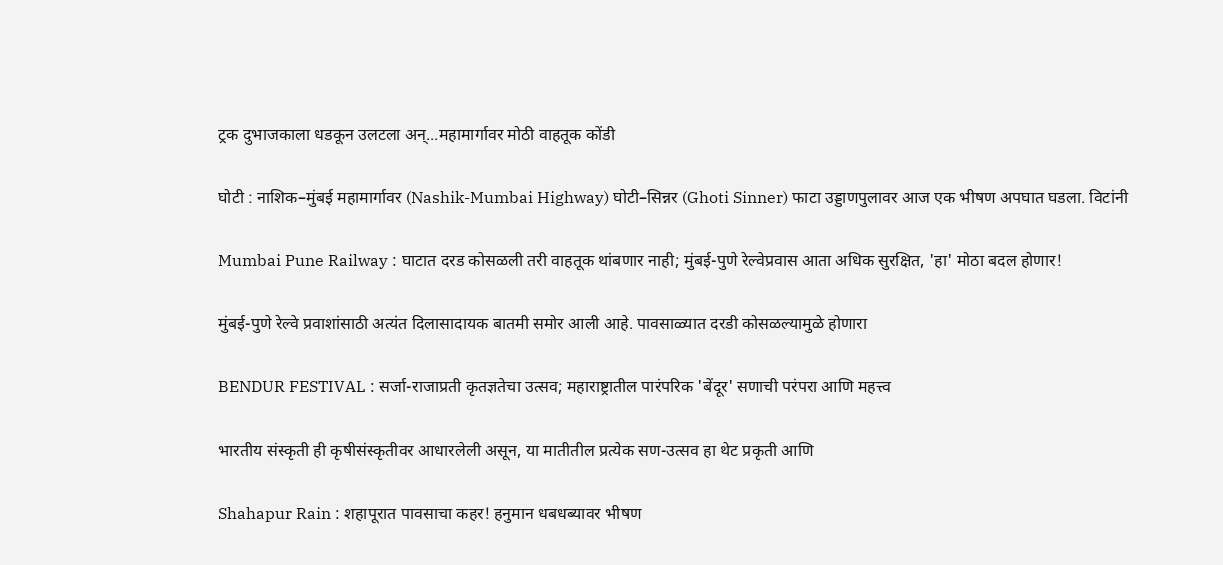ट्रक दुभाजकाला धडकून उलटला अन्...महामार्गावर मोठी वाहतूक कोंडी

घोटी : नाशिक–मुंबई महामार्गावर (Nashik-Mumbai Highway) घोटी–सिन्नर (Ghoti Sinner) फाटा उड्डाणपुलावर आज एक भीषण अपघात घडला. विटांनी

Mumbai Pune Railway : घाटात दरड कोसळली तरी वाहतूक थांबणार नाही; मुंबई-पुणे रेल्वेप्रवास आता अधिक सुरक्षित, 'हा' मोठा बदल होणार!

मुंबई-पुणे रेल्वे प्रवाशांसाठी अत्यंत दिलासादायक बातमी समोर आली आहे. पावसाळ्यात दरडी कोसळल्यामुळे होणारा

BENDUR FESTIVAL : सर्जा-राजाप्रती कृतज्ञतेचा उत्सव; महाराष्ट्रातील पारंपरिक 'बेंदूर' सणाची परंपरा आणि महत्त्व

भारतीय संस्कृती ही कृषीसंस्कृतीवर आधारलेली असून, या मातीतील प्रत्येक सण-उत्सव हा थेट प्रकृती आणि

Shahapur Rain : शहापूरात पावसाचा कहर! हनुमान धबधब्यावर भीषण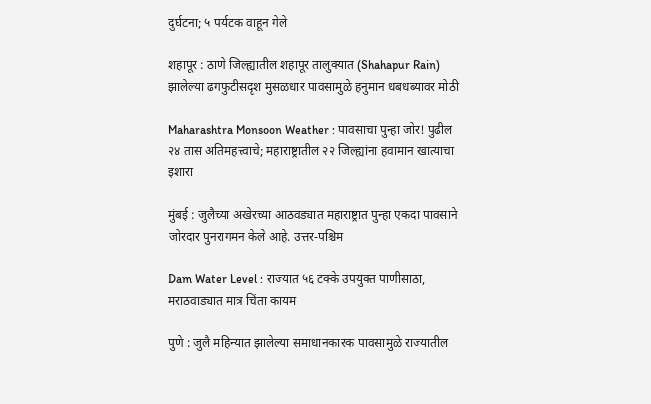दुर्घटना; ५ पर्यटक वाहून गेले

शहापूर : ठाणे जिल्ह्यातील शहापूर तालुक्यात (Shahapur Rain) झालेल्या ढगफुटीसदृश मुसळधार पावसामुळे हनुमान धबधब्यावर मोठी

Maharashtra Monsoon Weather : पावसाचा पुन्हा जोर! पुढील २४ तास अतिमहत्त्वाचे; महाराष्ट्रातील २२ जिल्ह्यांना हवामान खात्याचा इशारा

मुंबई : जुलैच्या अखेरच्या आठवड्यात महाराष्ट्रात पुन्हा एकदा पावसाने जोरदार पुनरागमन केले आहे. उत्तर-पश्चिम

Dam Water Level : राज्यात ५६ टक्के उपयुक्त पाणीसाठा, मराठवाड्यात मात्र चिंता कायम

पुणे : जुलै महिन्यात झालेल्या समाधानकारक पावसामुळे राज्यातील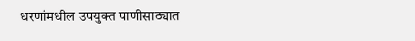धरणांमधील उपयुक्त पाणीसाठ्यात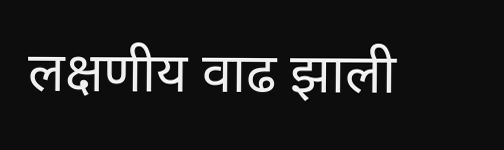लक्षणीय वाढ झाली